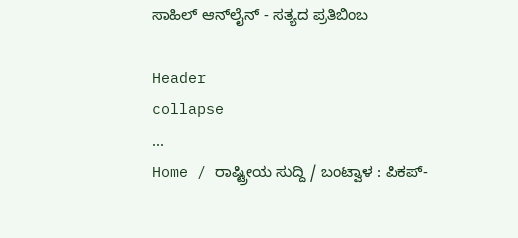ಸಾಹಿಲ್ ಆನ್‌ಲೈನ್ - ಸತ್ಯದ ಪ್ರತಿಬಿಂಬ

Header
collapse
...
Home / ರಾಷ್ಟ್ರೀಯ ಸುದ್ದಿ / ಬಂಟ್ವಾಳ : ಪಿಕಪ್-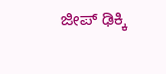ಜೀಪ್ ಢಿಕ್ಕಿ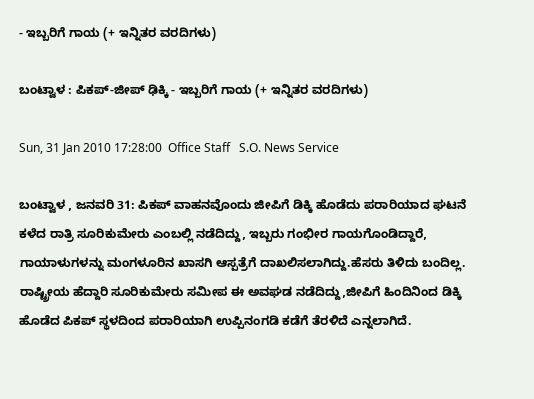- ಇಬ್ಬರಿಗೆ ಗಾಯ (+ ಇನ್ನಿತರ ವರದಿಗಳು)

ಬಂಟ್ವಾಳ : ಪಿಕಪ್-ಜೀಪ್ ಢಿಕ್ಕಿ - ಇಬ್ಬರಿಗೆ ಗಾಯ (+ ಇನ್ನಿತರ ವರದಿಗಳು)

Sun, 31 Jan 2010 17:28:00  Office Staff   S.O. News Service

ಬಂಟ್ವಾಳ , ಜನವರಿ 31: ಪಿಕಪ್ ವಾಹನವೊಂದು ಜೀಪಿಗೆ ಡಿಕ್ಕಿ ಹೊಡೆದು ಪರಾರಿಯಾದ ಘಟನೆ ಕಳೆದ ರಾತ್ರಿ ಸೂರಿಕುಮೇರು ಎಂಬಲ್ಲಿ ನಡೆದಿದ್ದು, ಇಬ್ಬರು ಗಂಭೀರ ಗಾಯಗೊಂಡಿದ್ದಾರೆ, ಗಾಯಾಳುಗಳನ್ನು ಮಂಗಳೂರಿನ ಖಾಸಗಿ ಆಸ್ಪತ್ರೆಗೆ ದಾಖಲಿಸಲಾಗಿದ್ದು.ಹೆಸರು ತಿಳಿದು ಬಂದಿಲ್ಲ. ರಾಷ್ಟ್ರೀಯ ಹೆದ್ದಾರಿ ಸೂರಿಕುಮೇರು ಸಮೀಪ ಈ ಅವಘಡ ನಡೆದಿದ್ದು,ಜೀಪಿಗೆ ಹಿಂದಿನಿಂದ ಡಿಕ್ಕಿ ಹೊಡೆದ ಪಿಕಪ್ ಸ್ಥಳದಿಂದ ಪರಾರಿಯಾಗಿ ಉಪ್ಪಿನಂಗಡಿ ಕಡೆಗೆ ತೆರಳಿದೆ ಎನ್ನಲಾಗಿದೆ.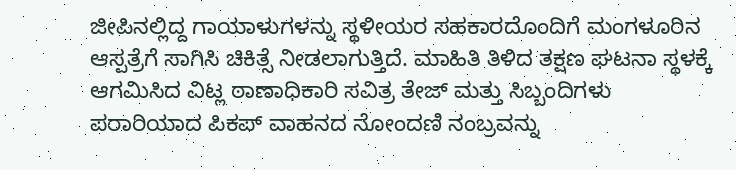ಜೀಪಿನಲ್ಲಿದ್ದ ಗಾಯಾಳುಗಳನ್ನು ಸ್ಥಳೀಯರ ಸಹಕಾರದೊಂದಿಗೆ ಮಂಗಳೂರಿನ ಆಸ್ಪತ್ರೆಗೆ ಸಾಗಿಸಿ ಚಿಕಿತ್ಸೆ ನೀಡಲಾಗುತ್ತಿದೆ. ಮಾಹಿತಿ ತಿಳಿದ ತಕ್ಷಣ ಘಟನಾ ಸ್ಥಳಕ್ಕೆ ಆಗಮಿಸಿದ ವಿಟ್ಲ ಠಾಣಾಧಿಕಾರಿ ಸವಿತ್ರ ತೇಜ್ ಮತ್ತು ಸಿಬ್ಬಂದಿಗಳು ಪರಾರಿಯಾದ ಪಿಕಪ್ ವಾಹನದ ನೋಂದಣಿ ನಂಬ್ರವನ್ನು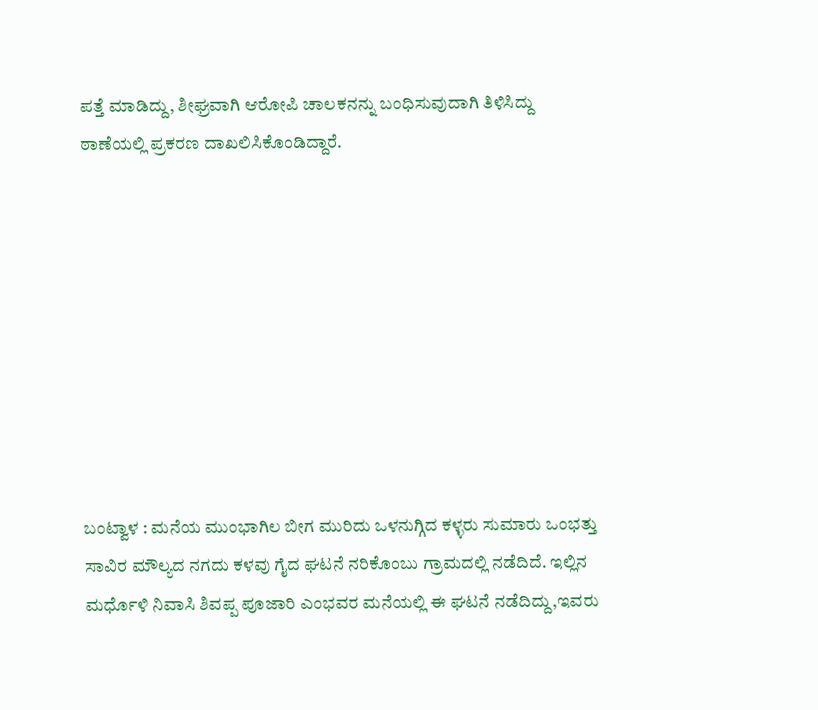ಪತ್ತೆ ಮಾಡಿದ್ದು, ಶೀಘ್ರವಾಗಿ ಆರೋಪಿ ಚಾಲಕನನ್ನು ಬಂಧಿಸುವುದಾಗಿ ತಿಳಿಸಿದ್ದು ಠಾಣೆಯಲ್ಲಿ ಪ್ರಕರಣ ದಾಖಲಿಸಿಕೊಂಡಿದ್ದಾರೆ.









ಬಂಟ್ವಾಳ : ಮನೆಯ ಮುಂಭಾಗಿಲ ಬೀಗ ಮುರಿದು ಒಳನುಗ್ಗಿದ ಕಳ್ಳರು ಸುಮಾರು ಒಂಭತ್ತು ಸಾವಿರ ಮೌಲ್ಯದ ನಗದು ಕಳವು ಗೈದ ಘಟನೆ ನರಿಕೊಂಬು ಗ್ರಾಮದಲ್ಲಿ ನಡೆದಿದೆ. ಇಲ್ಲಿನ ಮರ್ಧೊಳಿ ನಿವಾಸಿ ಶಿವಪ್ಪ ಪೂಜಾರಿ ಎಂಭವರ ಮನೆಯಲ್ಲಿ ಈ ಘಟನೆ ನಡೆದಿದ್ದು,ಇವರು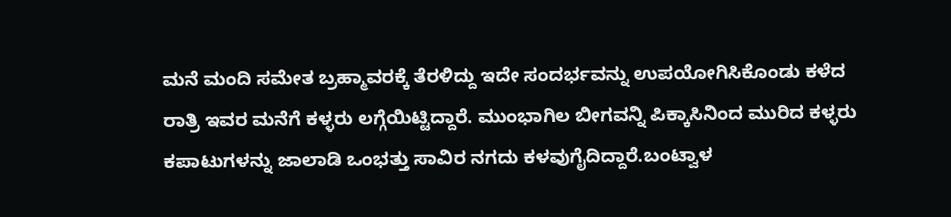ಮನೆ ಮಂದಿ ಸಮೇತ ಬ್ರಹ್ಮಾವರಕ್ಕೆ ತೆರಳಿದ್ದು ಇದೇ ಸಂದರ್ಭವನ್ನು ಉಪಯೋಗಿಸಿಕೊಂಡು ಕಳೆದ ರಾತ್ರಿ ಇವರ ಮನೆಗೆ ಕಳ್ಳರು ಲಗ್ಗೆಯಿಟ್ಟಿದ್ದಾರೆ. ಮುಂಭಾಗಿಲ ಬೀಗವನ್ನಿ ಪಿಕ್ಕಾಸಿನಿಂದ ಮುರಿದ ಕಳ್ಳರು ಕಪಾಟುಗಳನ್ನು ಜಾಲಾಡಿ ಒಂಭತ್ತು ಸಾವಿರ ನಗದು ಕಳವುಗೈದಿದ್ದಾರೆ.ಬಂಟ್ವಾಳ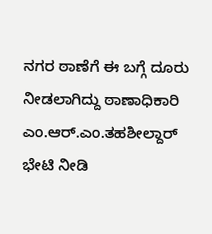ನಗರ ಠಾಣೆಗೆ ಈ ಬಗ್ಗೆ ದೂರು ನೀಡಲಾಗಿದ್ದು ಠಾಣಾಧಿಕಾರಿ ಎಂ.ಆರ್.ಎಂ.ತಹಶೀಲ್ದಾರ್ ಭೇಟಿ ನೀಡಿ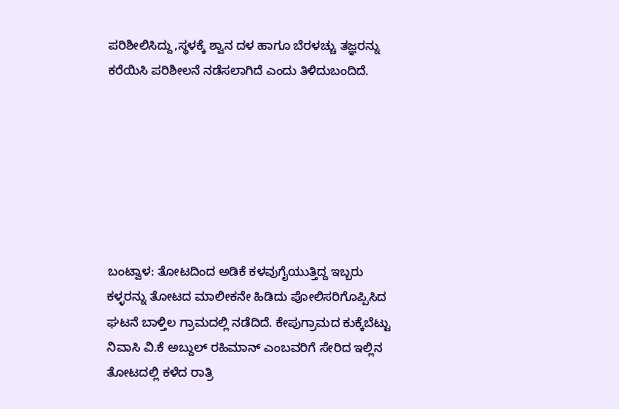ಪರಿಶೀಲಿಸಿದ್ದು,ಸ್ಥಳಕ್ಕೆ ಶ್ವಾನ ದಳ ಹಾಗೂ ಬೆರಳಚ್ಚು ತಜ್ಞರನ್ನು ಕರೆಯಿಸಿ ಪರಿಶೀಲನೆ ನಡೆಸಲಾಗಿದೆ ಎಂದು ತಿಳಿದುಬಂದಿದೆ.







ಬಂಟ್ವಾಳ: ತೋಟದಿಂದ ಅಡಿಕೆ ಕಳವುಗೈಯುತ್ತಿದ್ದ ಇಬ್ಬರು ಕಳ್ಳರನ್ನು ತೋಟದ ಮಾಲೀಕನೇ ಹಿಡಿದು ಪೋಲಿಸರಿಗೊಪ್ಪಿಸಿದ ಘಟನೆ ಬಾಳ್ತಿಲ ಗ್ರಾಮದಲ್ಲಿ ನಡೆದಿದೆ. ಕೇಪುಗ್ರಾಮದ ಕುಕ್ಕೆಬೆಟ್ಟು ನಿವಾಸಿ ವಿ.ಕೆ ಅಬ್ದುಲ್ ರಹಿಮಾನ್ ಎಂಬವರಿಗೆ ಸೇರಿದ ಇಲ್ಲಿನ ತೋಟದಲ್ಲಿ ಕಳೆದ ರಾತ್ರಿ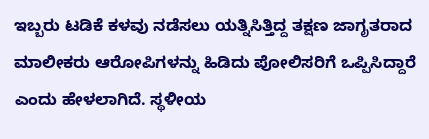ಇಬ್ಬರು ಟಡಿಕೆ ಕಳವು ನಡೆಸಲು ಯತ್ನಿಸಿತ್ತಿದ್ದ ತಕ್ಷಣ ಜಾಗೃತರಾದ ಮಾಲೀಕರು ಆರೋಪಿಗಳನ್ನು ಹಿಡಿದು ಪೋಲಿಸರಿಗೆ ಒಪ್ಪಿಸಿದ್ದಾರೆ ಎಂದು ಹೇಳಲಾಗಿದೆ. ಸ್ಥಳೀಯ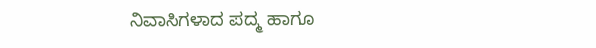ನಿವಾಸಿಗಳಾದ ಪದ್ಮ ಹಾಗೂ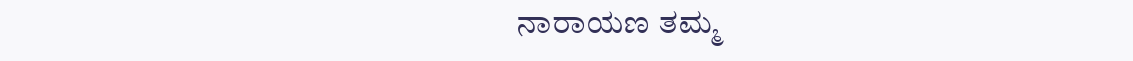ನಾರಾಯಣ ತಮ್ಮ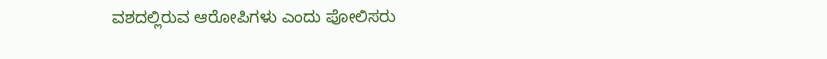ವಶದಲ್ಲಿರುವ ಆರೋಪಿಗಳು ಎಂದು ಪೋಲಿಸರು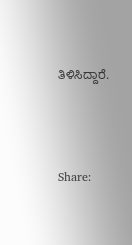ತಿಳಿಸಿದ್ದಾರೆ.




Share: